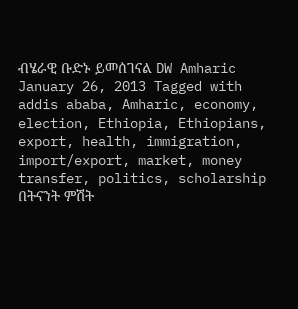ብሄራዊ ቡድኑ ይመሰገናል DW Amharic January 26, 2013 Tagged with addis ababa, Amharic, economy, election, Ethiopia, Ethiopians, export, health, immigration, import/export, market, money transfer, politics, scholarship በትናንት ምሽት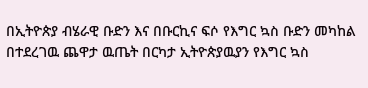በኢትዮጵያ ብሄራዊ ቡድን እና በቡርኪና ፍሶ የእግር ኳስ ቡድን መካከል በተደረገዉ ጨዋታ ዉጤት በርካታ ኢትዮጵያዉያን የእግር ኳስ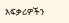አፍቃሪዎችን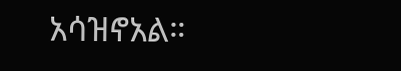አሳዝኖአል።